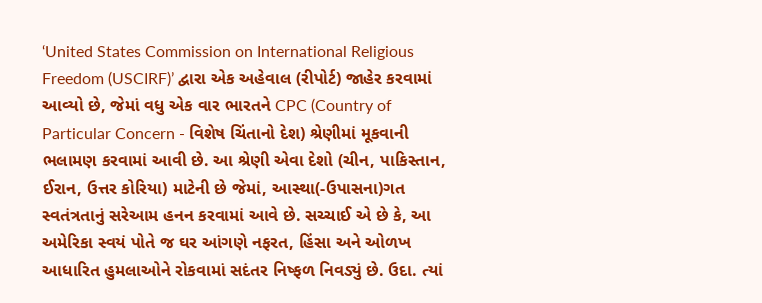‘United States Commission on International Religious Freedom (USCIRF)’ દ્વારા એક અહેવાલ (રીપોર્ટ) જાહેર કરવામાં આવ્યો છે, જેમાં વધુ એક વાર ભારતને CPC (Country of Particular Concern - વિશેષ ચિંતાનો દેશ) શ્રેણીમાં મૂકવાની ભલામણ કરવામાં આવી છે. આ શ્રેણી એવા દેશો (ચીન, પાકિસ્તાન, ઈરાન, ઉત્તર કોરિયા) માટેની છે જેમાં, આસ્થા(-ઉપાસના)ગત સ્વતંત્રતાનું સરેઆમ હનન કરવામાં આવે છે. સચ્ચાઈ એ છે કે, આ અમેરિકા સ્વયં પોતે જ ઘર આંગણે નફરત, હિંસા અને ઓળખ આધારિત હુમલાઓને રોકવામાં સદંતર નિષ્ફળ નિવડ્યું છે. ઉદા. ત્યાં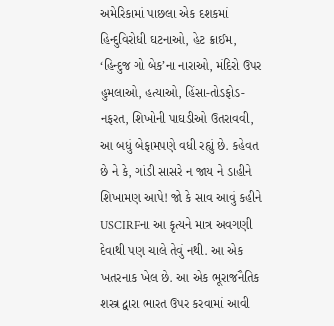અમેરિકામાં પાછલા એક દશકમાં હિન્દુવિરોધી ઘટનાઓ, હેટ ક્રાઈમ, ‘હિન્દુજ ગો બેક’ના નારાઓ, મંદિરો ઉપર હુમલાઓ, હત્યાઓ, હિંસા-તોડફોડ-નફરત, શિખોની પાઘડીઓ ઉતરાવવી, આ બધું બેફામપણે વધી રહ્યું છે. કહેવત છે ને કે, ગાંડી સાસરે ન જાય ને ડાહીને શિખામણ આપે! જો કે સાવ આવું કહીને USCIRFના આ કૃત્યને માત્ર અવગણી દેવાથી પણ ચાલે તેવું નથી. આ એક ખતરનાક ખેલ છે. આ એક ભૂરાજનૈતિક શસ્ત્ર દ્વારા ભારત ઉપર કરવામાં આવી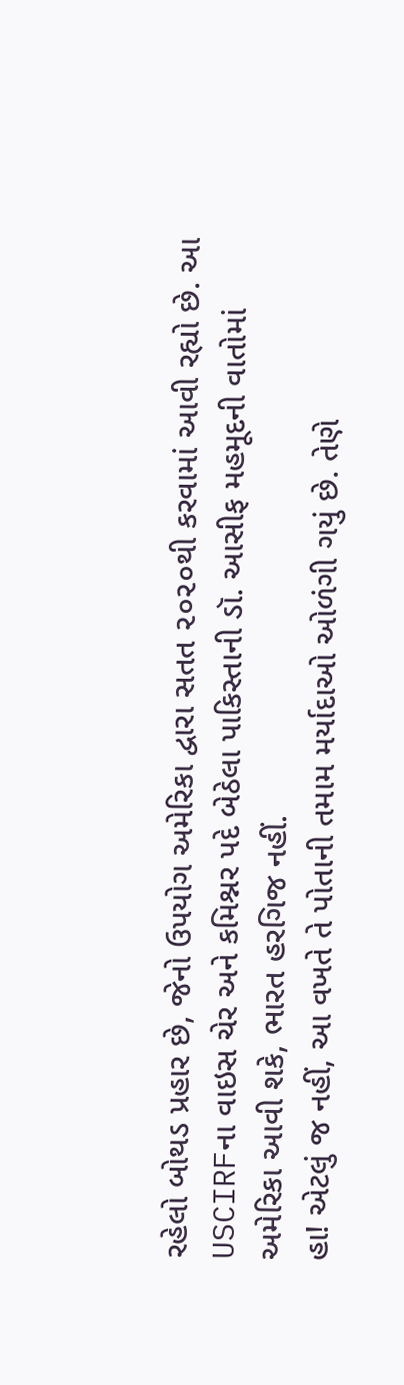રહેલો બોથડ પ્રહાર છે, જેનો ઉપયોગ અમેરિકા દ્વારા સતત ૨૦૨૦થી કરવામાં આવી રહ્યો છે. આ USCIRFના વાઇસ ચેર અને કમિશ્નર પદે બેઠેલા પાકિસ્તાની ડૉ. આસીફ મહમૂદની વાતોમાં અમેરિકા આવી શકે, ભારત હરગિજ નહીં.
હા! એટલું જ નહીં, આ વખતે તે પોતાની તમામ મર્યાદાઓ ઓળંગી ગયું છે. તેણે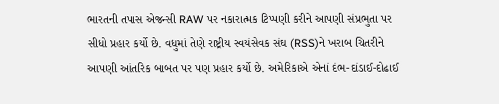ભારતની તપાસ એજન્સી RAW પર નકારાત્મક ટિપ્પણી કરીને આપણી સંપ્રભુતા પર સીધો પ્રહાર કર્યો છે. વધુમાં તેણે રાષ્ટ્રીય સ્વયંસેવક સંઘ (RSS)ને ખરાબ ચિતરીને આપણી આંતરિક બાબત પર પણ પ્રહાર કર્યો છે. અમેરિકાએ એનાં દંભ-દાંડાઈ-દોઢાઈ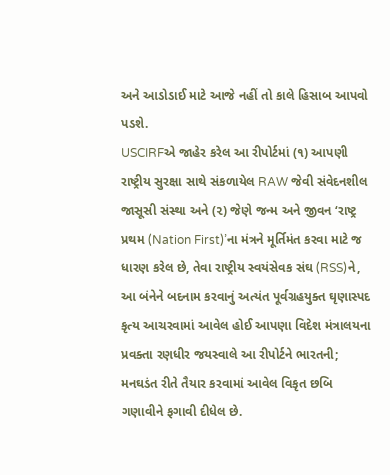અને આડોડાઈ માટે આજે નહીં તો કાલે હિસાબ આપવો પડશે.
USCIRFએ જાહેર કરેલ આ રીપોર્ટમાં (૧) આપણી રાષ્ટ્રીય સુરક્ષા સાથે સંકળાયેલ RAW જેવી સંવેદનશીલ જાસૂસી સંસ્થા અને (૨) જેણે જન્મ અને જીવન ‘રાષ્ટ્ર પ્રથમ (Nation First)’ના મંત્રને મૂર્તિમંત કરવા માટે જ ધારણ કરેલ છે, તેવા રાષ્ટ્રીય સ્વયંસેવક સંઘ (RSS)ને, આ બંનેને બદનામ કરવાનું અત્યંત પૂર્વગ્રહયુક્ત ઘૃણાસ્પદ કૃત્ય આચરવામાં આવેલ હોઈ આપણા વિદેશ મંત્રાલયના પ્રવક્તા રણધીર જયસ્વાલે આ રીપોર્ટને ભારતની; મનઘડંત રીતે તૈયાર કરવામાં આવેલ વિકૃત છબિ ગણાવીને ફગાવી દીધેલ છે.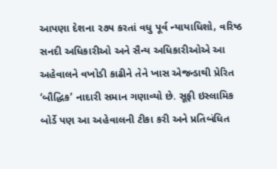આપણા દેશના ૨૭૫ કરતાં વધુ પૂર્વ ન્યાયાધિશો, વરિષ્ઠ સનદી અધિકારીઓ અને સૈન્ય અધિકારીઓએ આ અહેવાલને વખોડી કાઢીને તેને ખાસ એજન્ડાથી પ્રેરિત ‘બૌદ્ધિક’ નાદારી સમાન ગણાવ્યો છે. સૂફી ઇસ્લામિક બોર્ડે પણ આ અહેવાલની ટીકા કરી અને પ્રતિબંધિત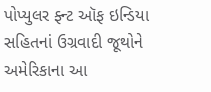પોપ્યુલર ફ્ન્ટ ઑફ ઇન્ડિયા સહિતનાં ઉગ્રવાદી જૂથોને અમેરિકાના આ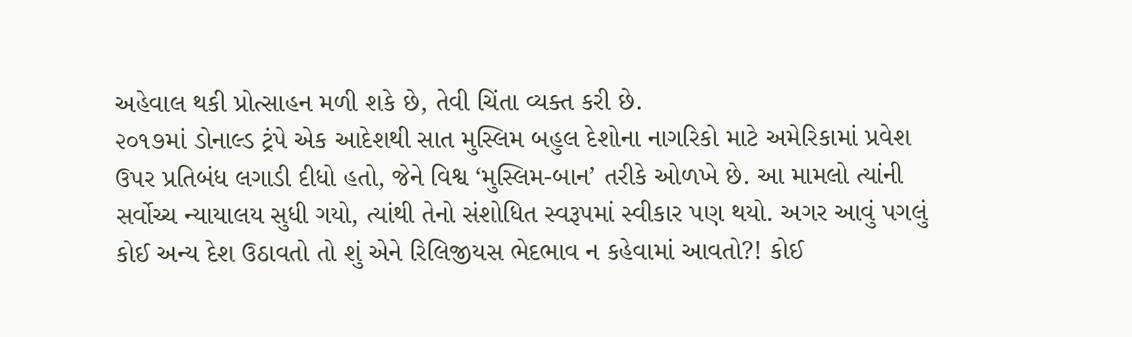અહેવાલ થકી પ્રોત્સાહન મળી શકે છે, તેવી ચિંતા વ્યક્ત કરી છે.
૨૦૧૭માં ડોનાલ્ડ ટ્રંપે એક આદેશથી સાત મુસ્લિમ બહુલ દેશોના નાગરિકો માટે અમેરિકામાં પ્રવેશ ઉપર પ્રતિબંધ લગાડી દીધો હતો, જેને વિશ્વ ‘મુસ્લિમ-બાન’ તરીકે ઓળખે છે. આ મામલો ત્યાંની સર્વોચ્ચ ન્યાયાલય સુધી ગયો, ત્યાંથી તેનો સંશોધિત સ્વરૂપમાં સ્વીકાર પણ થયો. અગર આવું પગલું કોઈ અન્ય દેશ ઉઠાવતો તો શું એને રિલિજીયસ ભેદભાવ ન કહેવામાં આવતો?! કોઈ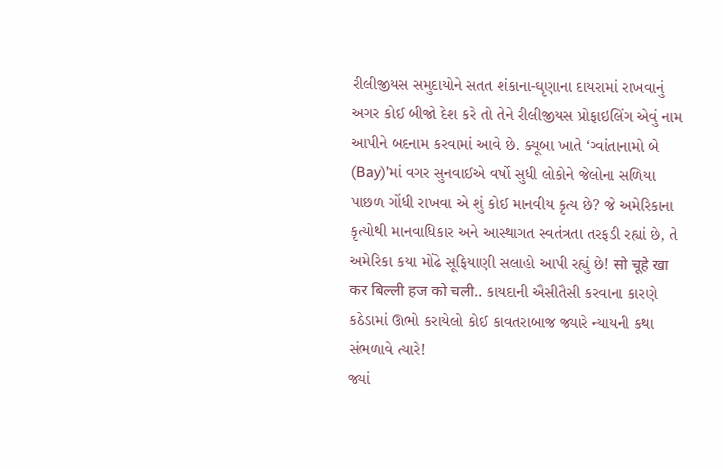રીલીજીયસ સમુદાયોને સતત શંકાના-ઘૃણાના દાયરામાં રાખવાનું અગર કોઈ બીજો દેશ કરે તો તેને રીલીજીયસ પ્રોફાઇલિંગ એવું નામ આપીને બદનામ કરવામાં આવે છે. ક્યૂબા ખાતે ‘ગ્વાંતાનામો બે (Bay)’માં વગર સુનવાઈએ વર્ષો સુધી લોકોને જેલોના સળિયા પાછળ ગોંધી રાખવા એ શું કોઈ માનવીય કૃત્ય છે? જે અમેરિકાના કૃત્યોથી માનવાધિકાર અને આસ્થાગત સ્વતંત્રતા તરફડી રહ્યાં છે, તે અમેરિકા કયા મોંઢે સૂફિયાણી સલાહો આપી રહ્યું છે! सो चूहे खा कर बिल्ली हज को चली.. કાયદાની ઐસીતૈસી કરવાના કારણે કઠેડામાં ઊભો કરાયેલો કોઈ કાવતરાબાજ જ્યારે ન્યાયની કથા સંભળાવે ત્યારે!
જ્યાં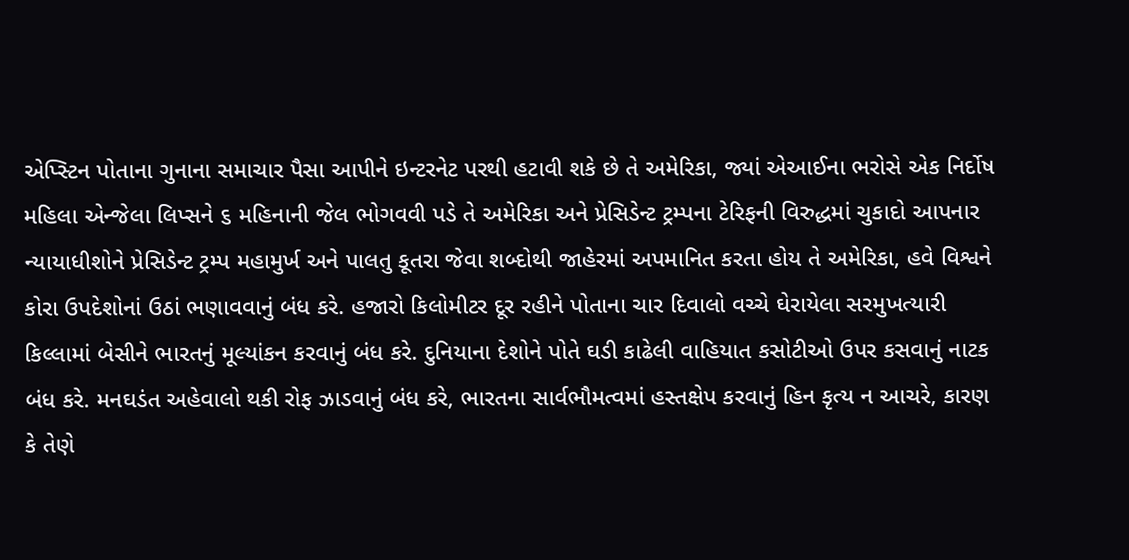એપ્સ્ટિન પોતાના ગુનાના સમાચાર પૈસા આપીને ઇન્ટરનેટ પરથી હટાવી શકે છે તે અમેરિકા, જ્યાં એઆઈના ભરોસે એક નિર્દોષ મહિલા એન્જેલા લિપ્સને ૬ મહિનાની જેલ ભોગવવી પડે તે અમેરિકા અને પ્રેસિડેન્ટ ટ્રમ્પના ટેરિફની વિરુદ્ધમાં ચુકાદો આપનાર ન્યાયાધીશોને પ્રેસિડેન્ટ ટ્રમ્પ મહામુર્ખ અને પાલતુ કૂતરા જેવા શબ્દોથી જાહેરમાં અપમાનિત કરતા હોય તે અમેરિકા, હવે વિશ્વને કોરા ઉપદેશોનાં ઉઠાં ભણાવવાનું બંધ કરે. હજારો કિલોમીટર દૂર રહીને પોતાના ચાર દિવાલો વચ્ચે ઘેરાયેલા સરમુખત્યારી કિલ્લામાં બેસીને ભારતનું મૂલ્યાંકન કરવાનું બંધ કરે. દુનિયાના દેશોને પોતે ઘડી કાઢેલી વાહિયાત કસોટીઓ ઉપર કસવાનું નાટક બંધ કરે. મનઘડંત અહેવાલો થકી રોફ ઝાડવાનું બંધ કરે, ભારતના સાર્વભૌમત્વમાં હસ્તક્ષેપ કરવાનું હિન કૃત્ય ન આચરે, કારણ કે તેણે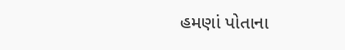હમણાં પોતાના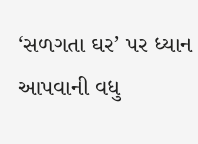‘સળગતા ઘર’ પર ધ્યાન આપવાની વધુ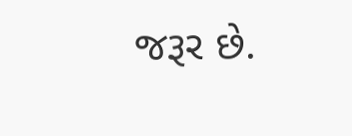જરૂર છે.